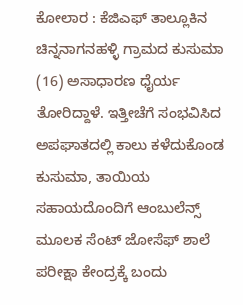ಕೋಲಾರ : ಕೆಜಿಎಫ್ ತಾಲ್ಲೂಕಿನ ಚಿನ್ನನಾಗನಹಳ್ಳಿ ಗ್ರಾಮದ ಕುಸುಮಾ (16) ಅಸಾಧಾರಣ ಧೈರ್ಯ ತೋರಿದ್ದಾಳೆ. ಇತ್ತೀಚೆಗೆ ಸಂಭವಿಸಿದ ಅಪಘಾತದಲ್ಲಿ ಕಾಲು ಕಳೆದುಕೊಂಡ ಕುಸುಮಾ, ತಾಯಿಯ ಸಹಾಯದೊಂದಿಗೆ ಆಂಬುಲೆನ್ಸ್ ಮೂಲಕ ಸೆಂಟ್ ಜೋಸೆಫ್ ಶಾಲೆ ಪರೀಕ್ಷಾ ಕೇಂದ್ರಕ್ಕೆ ಬಂದು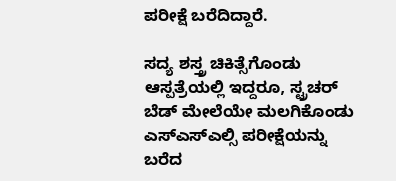ಪರೀಕ್ಷೆ ಬರೆದಿದ್ದಾರೆ.

ಸದ್ಯ ಶಸ್ತ್ರ ಚಿಕಿತ್ಸೆಗೊಂಡು ಆಸ್ಪತ್ರೆಯಲ್ಲಿ ಇದ್ದರೂ, ಸ್ಟ್ರಚರ್ ಬೆಡ್ ಮೇಲೆಯೇ ಮಲಗಿಕೊಂಡು ಎಸ್ಎಸ್ಎಲ್ಸಿ ಪರೀಕ್ಷೆಯನ್ನು ಬರೆದ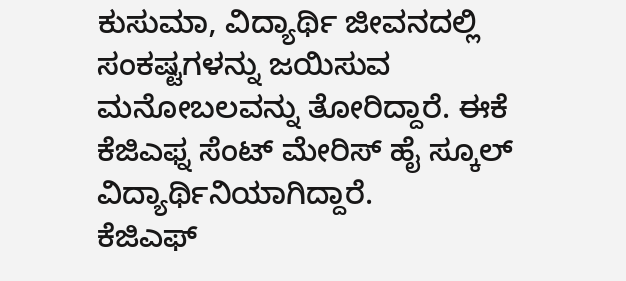ಕುಸುಮಾ, ವಿದ್ಯಾರ್ಥಿ ಜೀವನದಲ್ಲಿ ಸಂಕಷ್ಟಗಳನ್ನು ಜಯಿಸುವ ಮನೋಬಲವನ್ನು ತೋರಿದ್ದಾರೆ. ಈಕೆ ಕೆಜಿಎಫ್ನ ಸೆಂಟ್ ಮೇರಿಸ್ ಹೈ ಸ್ಕೂಲ್ ವಿದ್ಯಾರ್ಥಿನಿಯಾಗಿದ್ದಾರೆ.
ಕೆಜಿಎಫ್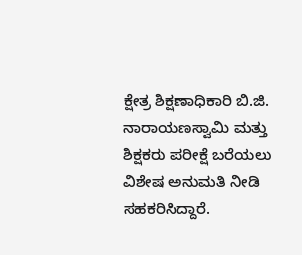ಕ್ಷೇತ್ರ ಶಿಕ್ಷಣಾಧಿಕಾರಿ ಬಿ.ಜಿ. ನಾರಾಯಣಸ್ವಾಮಿ ಮತ್ತು ಶಿಕ್ಷಕರು ಪರೀಕ್ಷೆ ಬರೆಯಲು ವಿಶೇಷ ಅನುಮತಿ ನೀಡಿ ಸಹಕರಿಸಿದ್ದಾರೆ.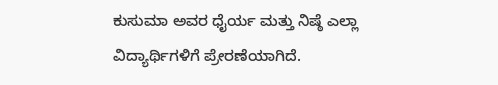ಕುಸುಮಾ ಅವರ ಧೈರ್ಯ ಮತ್ತು ನಿಷ್ಠೆ ಎಲ್ಲಾ ವಿದ್ಯಾರ್ಥಿಗಳಿಗೆ ಪ್ರೇರಣೆಯಾಗಿದೆ.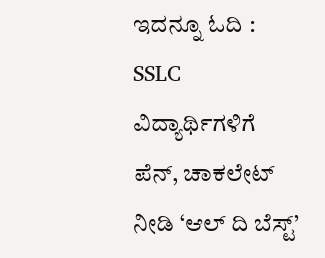ಇದನ್ನೂ ಓದಿ : SSLC ವಿದ್ಯಾರ್ಥಿಗಳಿಗೆ ಪೆನ್, ಚಾಕಲೇಟ್ ನೀಡಿ ‘ಆಲ್ ದಿ ಬೆಸ್ಟ್’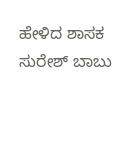ಹೇಳಿದ ಶಾಸಕ ಸುರೇಶ್ ಬಾಬು